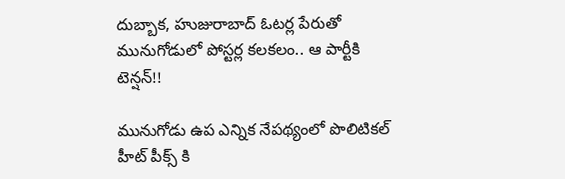దుబ్బాక, హుజురాబాద్ ఓటర్ల పేరుతో మునుగోడులో పోస్టర్ల కలకలం.. ఆ పార్టీకి టెన్షన్!!

మునుగోడు ఉప ఎన్నిక నేపథ్యంలో పొలిటికల్ హీట్ పీక్స్ కి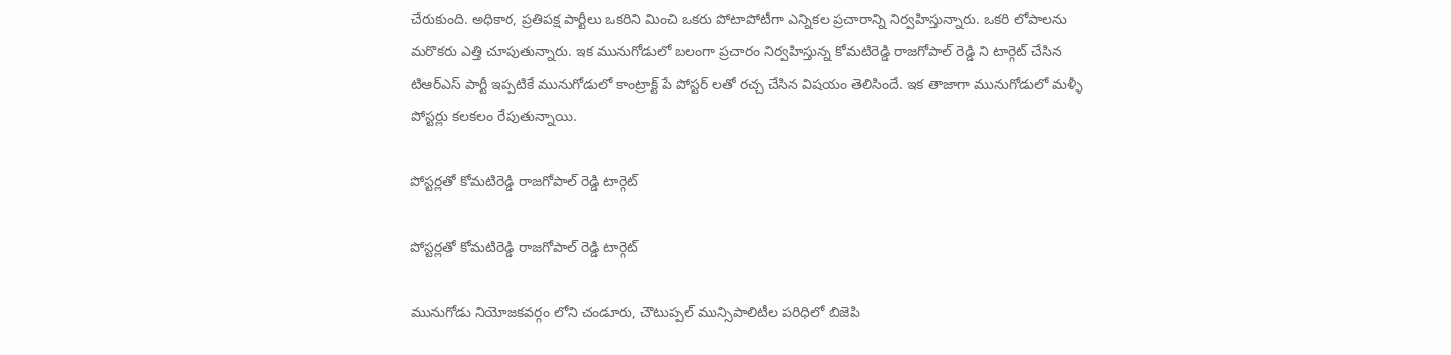చేరుకుంది. అధికార, ప్రతిపక్ష పార్టీలు ఒకరిని మించి ఒకరు పోటాపోటీగా ఎన్నికల ప్రచారాన్ని నిర్వహిస్తున్నారు. ఒకరి లోపాలను మరొకరు ఎత్తి చూపుతున్నారు. ఇక మునుగోడులో బలంగా ప్రచారం నిర్వహిస్తున్న కోమటిరెడ్డి రాజగోపాల్ రెడ్డి ని టార్గెట్ చేసిన టిఆర్ఎస్ పార్టీ ఇప్పటికే మునుగోడులో కాంట్రాక్ట్ పే పోస్టర్ లతో రచ్చ చేసిన విషయం తెలిసిందే. ఇక తాజాగా మునుగోడులో మళ్ళీ పోస్టర్లు కలకలం రేపుతున్నాయి.

పోస్టర్లతో కోమటిరెడ్డి రాజగోపాల్ రెడ్డి టార్గెట్

పోస్టర్లతో కోమటిరెడ్డి రాజగోపాల్ రెడ్డి టార్గెట్

మునుగోడు నియోజకవర్గం లోని చండూరు, చౌటుప్పల్ మున్సిపాలిటీల పరిధిలో బిజెపి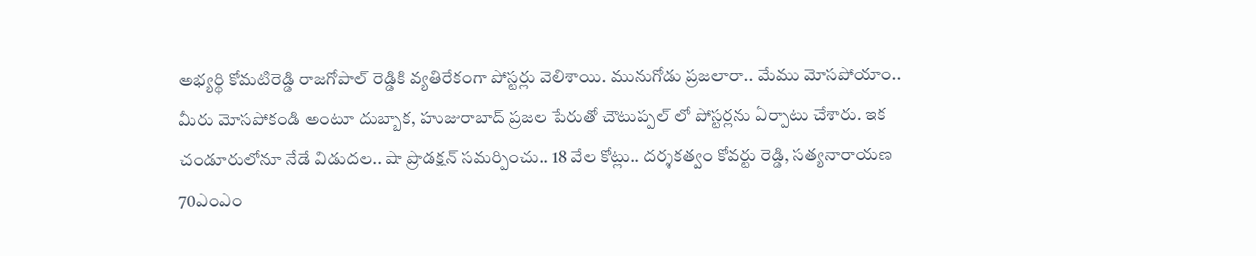అభ్యర్థి కోమటిరెడ్డి రాజగోపాల్ రెడ్డికి వ్యతిరేకంగా పోస్టర్లు వెలిశాయి. మునుగోడు ప్రజలారా.. మేము మోసపోయాం.. మీరు మోసపోకండి అంటూ దుబ్బాక, హుజురాబాద్ ప్రజల పేరుతో చౌటుప్పల్ లో పోస్టర్లను ఏర్పాటు చేశారు. ఇక చండూరులోనూ నేడే విడుదల.. షా ప్రొడక్షన్ సమర్పించు.. 18 వేల కోట్లు.. దర్శకత్వం కోవర్టు రెడ్డి, సత్యనారాయణ 70ఎంఎం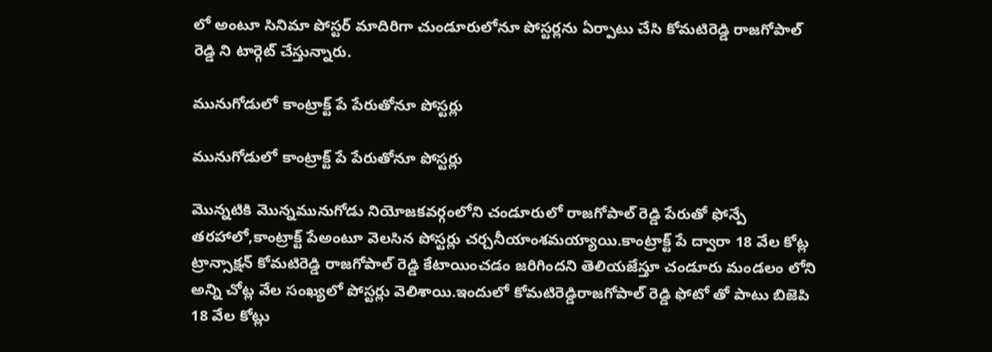లో అంటూ సినిమా పోస్టర్ మాదిరిగా చుండూరులోనూ పోస్టర్లను ఏర్పాటు చేసి కోమటిరెడ్డి రాజగోపాల్ రెడ్డి ని టార్గెట్ చేస్తున్నారు.

మునుగోడులో కాంట్రాక్ట్ పే పేరుతోనూ పోస్టర్లు

మునుగోడులో కాంట్రాక్ట్ పే పేరుతోనూ పోస్టర్లు

మొన్నటికి మొన్నమునుగోడు నియోజకవర్గంలోని చండూరులో రాజగోపాల్ రెడ్డి పేరుతో ఫోన్పే తరహాలో,కాంట్రాక్ట్ పేఅంటూ వెలసిన పోస్టర్లు చర్చనీయాంశమయ్యాయి.కాంట్రాక్ట్ పే ద్వారా 18 వేల కోట్ల ట్రాన్సాక్షన్ కోమటిరెడ్డి రాజగోపాల్ రెడ్డి కేటాయించడం జరిగిందని తెలియజేస్తూ చండూరు మండలం లోని అన్ని చోట్ల వేల సంఖ్యలో పోస్టర్లు వెలిశాయి.ఇందులో కోమటిరెడ్డిరాజగోపాల్ రెడ్డి ఫోటో తో పాటు బిజెపి 18 వేల కోట్లు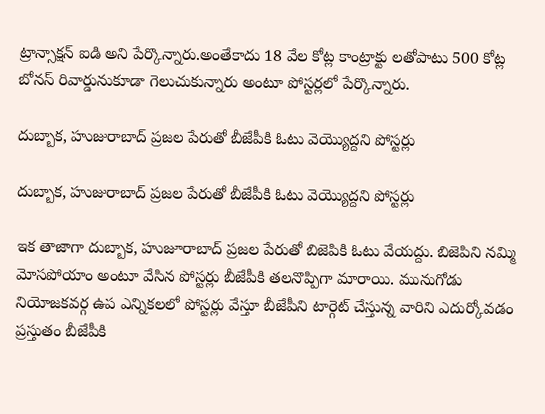ట్రాన్సాక్షన్ ఐడి అని పేర్కొన్నారు.అంతేకాదు 18 వేల కోట్ల కాంట్రాక్టు లతోపాటు 500 కోట్ల బోనస్ రివార్డునుకూడా గెలుచుకున్నారు అంటూ పోస్టర్లలో పేర్కొన్నారు.

దుబ్బాక, హుజురాబాద్ ప్రజల పేరుతో బీజేపీకి ఓటు వెయ్యొద్దని పోస్టర్లు

దుబ్బాక, హుజురాబాద్ ప్రజల పేరుతో బీజేపీకి ఓటు వెయ్యొద్దని పోస్టర్లు

ఇక తాజాగా దుబ్బాక, హుజూరాబాద్ ప్రజల పేరుతో బిజెపికి ఓటు వేయద్దు. బిజెపిని నమ్మి మోసపోయాం అంటూ వేసిన పోస్టర్లు బీజేపీకి తలనొప్పిగా మారాయి. మునుగోడు నియోజకవర్గ ఉప ఎన్నికలలో పోస్టర్లు వేస్తూ బీజేపీని టార్గెట్ చేస్తున్న వారిని ఎదుర్కోవడం ప్రస్తుతం బీజేపీకి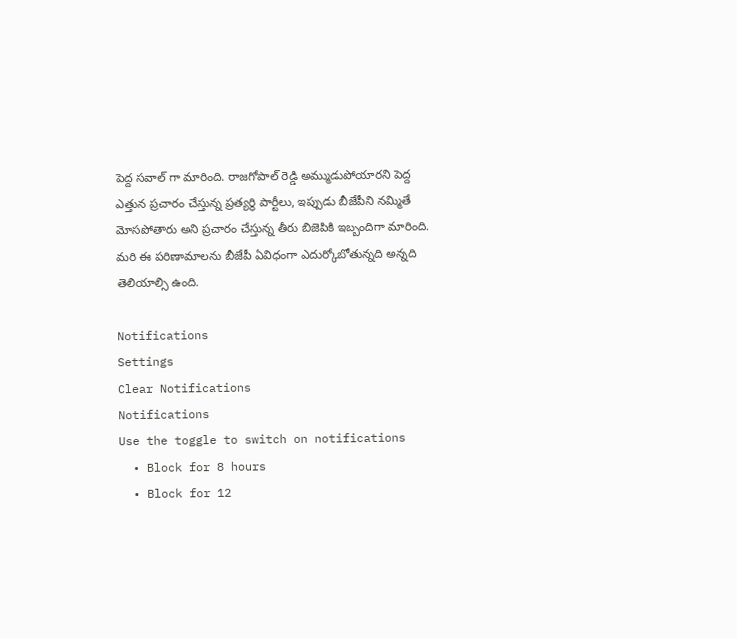పెద్ద సవాల్ గా మారింది. రాజగోపాల్ రెడ్డి అమ్ముడుపోయారని పెద్ద ఎత్తున ప్రచారం చేస్తున్న ప్రత్యర్థి పార్టీలు, ఇప్పుడు బీజేపీని నమ్మితే మోసపోతారు అని ప్రచారం చేస్తున్న తీరు బిజెపికి ఇబ్బందిగా మారింది. మరి ఈ పరిణామాలను బీజేపీ ఏవిధంగా ఎదుర్కోబోతున్నది అన్నది తెలియాల్సి ఉంది.

Notifications
Settings
Clear Notifications
Notifications
Use the toggle to switch on notifications
  • Block for 8 hours
  • Block for 12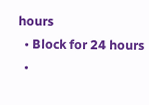hours
  • Block for 24 hours
  •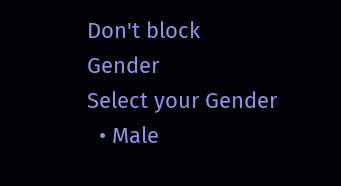Don't block
Gender
Select your Gender
  • Male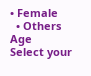• Female
  • Others
Age
Select your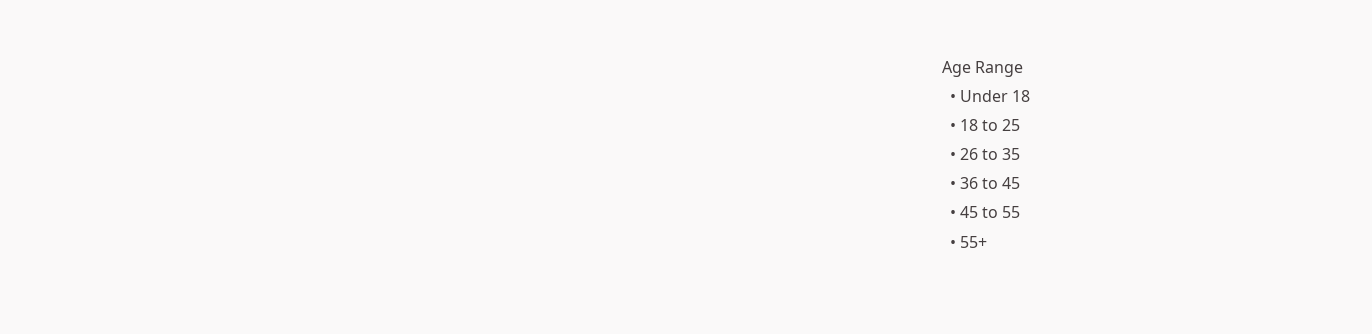Age Range
  • Under 18
  • 18 to 25
  • 26 to 35
  • 36 to 45
  • 45 to 55
  • 55+